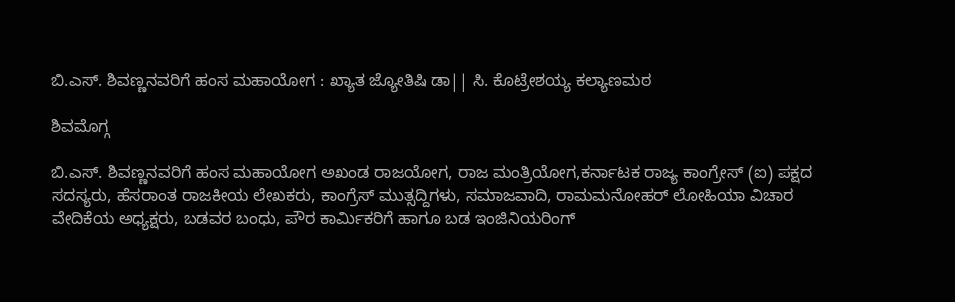ಬಿ.ಎಸ್. ಶಿವಣ್ಣನವರಿಗೆ ಹಂಸ ಮಹಾಯೋಗ : ಖ್ಯಾತ ಜ್ಯೋತಿಷಿ ಡಾ|| ಸಿ. ಕೊಟ್ರೇಶಯ್ಯ ಕಲ್ಯಾಣಮಠ

ಶಿವಮೊಗ್ಗ

ಬಿ.ಎಸ್. ಶಿವಣ್ಣನವರಿಗೆ ಹಂಸ ಮಹಾಯೋಗ ಅಖಂಡ ರಾಜಯೋಗ, ರಾಜ ಮಂತ್ರಿಯೋಗ,ಕರ್ನಾಟಕ ರಾಜ್ಯ ಕಾಂಗ್ರೇಸ್ (ಐ) ಪಕ್ಷದ ಸದಸ್ಯರು, ಹೆಸರಾಂತ ರಾಜಕೀಯ ಲೇಖಕರು, ಕಾಂಗ್ರೆಸ್ ಮುತ್ಸದ್ದಿಗಳು, ಸಮಾಜವಾದಿ, ರಾಮಮನೋಹರ್ ಲೋಹಿಯಾ ವಿಚಾರ ವೇದಿಕೆಯ ಅಧ್ಯಕ್ಷರು, ಬಡವರ ಬಂಧು, ಪೌರ ಕಾರ್ಮಿಕರಿಗೆ ಹಾಗೂ ಬಡ ಇಂಜಿನಿಯರಿಂಗ್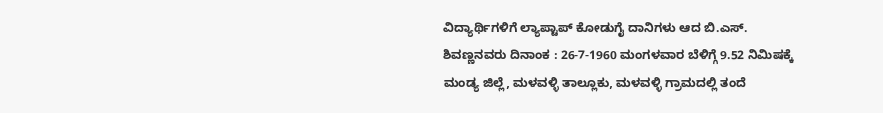ವಿದ್ಯಾರ್ಥಿಗಳಿಗೆ ಲ್ಯಾಪ್ಟಾಪ್ ಕೋಡುಗೈ ದಾನಿಗಳು ಆದ ಬಿ.ಎಸ್. ಶಿವಣ್ಣನವರು ದಿನಾಂಕ : 26-7-1960 ಮಂಗಳವಾರ ಬೆಳಿಗ್ಗೆ 9.52 ನಿಮಿಷಕ್ಕೆ ಮಂಡ್ಯ ಜಿಲ್ಲೆ, ಮಳವಳ್ಳಿ ತಾಲ್ಲೂಕು, ಮಳವಳ್ಳಿ ಗ್ರಾಮದಲ್ಲಿ ತಂದೆ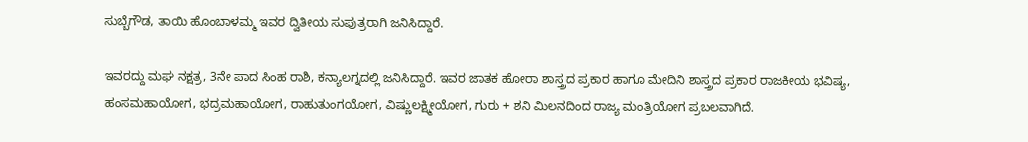ಸುಬ್ಬೆಗೌಡ, ತಾಯಿ ಹೊಂಬಾಳಮ್ಮ ಇವರ ದ್ವಿತೀಯ ಸುಪುತ್ರರಾಗಿ ಜನಿಸಿದ್ದಾರೆ.

ಇವರದ್ದು ಮಘ ನಕ್ಷತ್ರ, 3ನೇ ಪಾದ ಸಿಂಹ ರಾಶಿ, ಕನ್ಯಾಲಗ್ನದಲ್ಲಿ ಜನಿಸಿದ್ದಾರೆ. ಇವರ ಜಾತಕ ಹೋರಾ ಶಾಸ್ತ್ರದ ಪ್ರಕಾರ ಹಾಗೂ ಮೇದಿನಿ ಶಾಸ್ತ್ರದ ಪ್ರಕಾರ ರಾಜಕೀಯ ಭವಿಷ್ಯ, ಹಂಸಮಹಾಯೋಗ, ಭದ್ರಮಹಾಯೋಗ, ರಾಹುತುಂಗಯೋಗ, ವಿಷ್ಣುಲಕ್ಷ್ಮೀಯೋಗ, ಗುರು + ಶನಿ ಮಿಲನದಿಂದ ರಾಜ್ಯ ಮಂತ್ರಿಯೋಗ ಪ್ರಬಲವಾಗಿದೆ.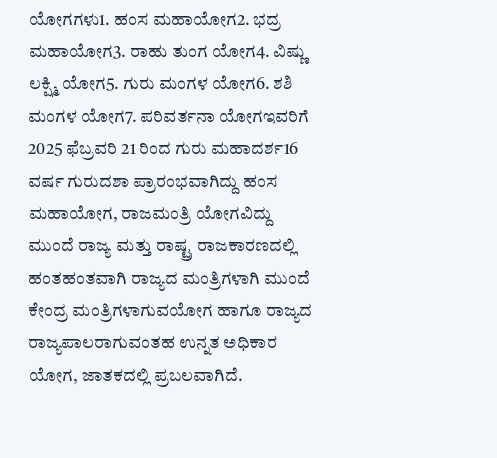ಯೋಗಗಳು1. ಹಂಸ ಮಹಾಯೋಗ2. ಭದ್ರ ಮಹಾಯೋಗ3. ರಾಹು ತುಂಗ ಯೋಗ4. ವಿಷ್ಣು ಲಕ್ಷ್ಮಿ ಯೋಗ5. ಗುರು ಮಂಗಳ ಯೋಗ6. ಶಶಿ ಮಂಗಳ ಯೋಗ7. ಪರಿವರ್ತನಾ ಯೋಗಇವರಿಗೆ 2025 ಫೆಬ್ರವರಿ 21 ರಿಂದ ಗುರು ಮಹಾದರ್ಶ16 ವರ್ಷ ಗುರುದಶಾ ಪ್ರಾರಂಭವಾಗಿದ್ದು ಹಂಸ ಮಹಾಯೋಗ, ರಾಜಮಂತ್ರಿ ಯೋಗವಿದ್ದು ಮುಂದೆ ರಾಜ್ಯ ಮತ್ತು ರಾಷ್ಟ್ರ ರಾಜಕಾರಣದಲ್ಲಿ ಹಂತಹಂತವಾಗಿ ರಾಜ್ಯದ ಮಂತ್ರಿಗಳಾಗಿ ಮುಂದೆ ಕೇಂದ್ರ ಮಂತ್ರಿಗಳಾಗುವಯೋಗ ಹಾಗೂ ರಾಜ್ಯದ ರಾಜ್ಯಪಾಲರಾಗುವಂತಹ ಉನ್ನತ ಅಧಿಕಾರ ಯೋಗ, ಜಾತಕದಲ್ಲಿ ಪ್ರಬಲವಾಗಿದೆ.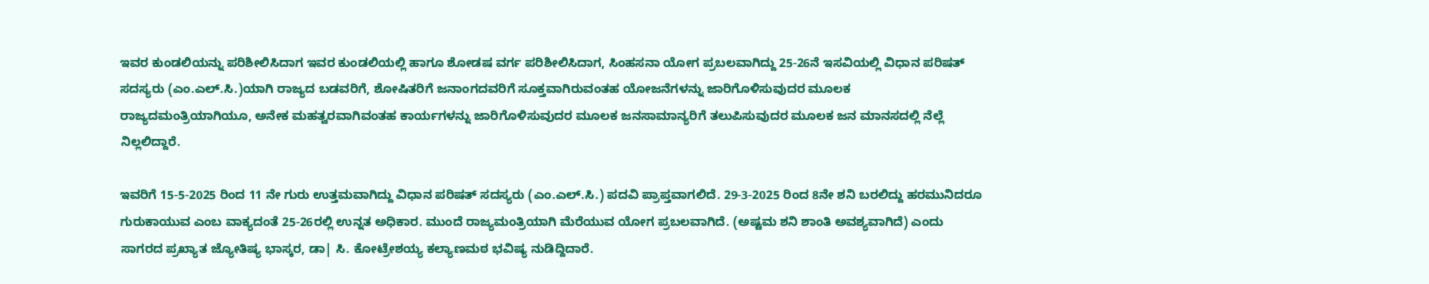ಇವರ ಕುಂಡಲಿಯನ್ನು ಪರಿಶೀಲಿಸಿದಾಗ ಇವರ ಕುಂಡಲಿಯಲ್ಲಿ ಹಾಗೂ ಶೋಡಷ ವರ್ಗ ಪರಿಶೀಲಿಸಿದಾಗ, ಸಿಂಹಸನಾ ಯೋಗ ಪ್ರಬಲವಾಗಿದ್ದು 25-26ನೆ ಇಸವಿಯಲ್ಲಿ ವಿಧಾನ ಪರಿಷತ್ ಸದಸ್ಯರು (ಎಂ.ಎಲ್.ಸಿ.)ಯಾಗಿ ರಾಜ್ಯದ ಬಡವರಿಗೆ, ಶೋಷಿತರಿಗೆ ಜನಾಂಗದವರಿಗೆ ಸೂಕ್ತವಾಗಿರುವಂತಹ ಯೋಜನೆಗಳನ್ನು ಜಾರಿಗೊಳಿಸುವುದರ ಮೂಲಕ ರಾಜ್ಯದಮಂತ್ರಿಯಾಗಿಯೂ, ಅನೇಕ ಮಹತ್ವರವಾಗಿವಂತಹ ಕಾರ್ಯಗಳನ್ನು ಜಾರಿಗೊಳಿಸುವುದರ ಮೂಲಕ ಜನಸಾಮಾನ್ಯರಿಗೆ ತಲುಪಿಸುವುದರ ಮೂಲಕ ಜನ ಮಾನಸದಲ್ಲಿ ನೆಲ್ಲೆ ನಿಲ್ಲಲಿದ್ದಾರೆ.

ಇವರಿಗೆ 15-5-2025 ರಿಂದ 11 ನೇ ಗುರು ಉತ್ತಮವಾಗಿದ್ದು ವಿಧಾನ ಪರಿಷತ್ ಸದಸ್ಯರು (ಎಂ.ಎಲ್.ಸಿ.) ಪದವಿ ಪ್ರಾಪ್ತವಾಗಲಿದೆ. 29-3-2025 ರಿಂದ 8ನೇ ಶನಿ ಬರಲಿದ್ದು ಹರಮುನಿದರೂ ಗುರುಕಾಯುವ ಎಂಬ ವಾಕ್ಯದಂತೆ 25-26ರಲ್ಲಿ ಉನ್ನತ ಅಧಿಕಾರ. ಮುಂದೆ ರಾಜ್ಯಮಂತ್ರಿಯಾಗಿ ಮೆರೆಯುವ ಯೋಗ ಪ್ರಬಲವಾಗಿದೆ. (ಅಷ್ಟಮ ಶನಿ ಶಾಂತಿ ಅವಶ್ಯವಾಗಿದೆ) ಎಂದು ಸಾಗರದ ಪ್ರಖ್ಯಾತ ಜ್ಯೋತಿಷ್ಯ ಭಾಸ್ಕರ, ಡಾ| ಸಿ. ಕೋಟ್ರೇಶಯ್ಯ ಕಲ್ಯಾಣಮಠ ಭವಿಷ್ಯ ನುಡಿದ್ದಿದಾರೆ.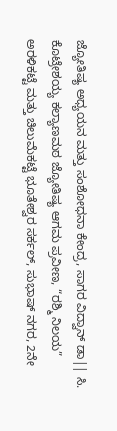ಜ್ಯೋತಿಷ್ಯ ಅಧ್ಯಯನ ಮತ್ತು ಸಂಶೋಧನಾ ಕೇಂದ್ರ, ಸಾಗರ ವಿದ್ವಾನ್ ಡಾ|| ಸಿ. ಕೊಟ್ರೇಶಯ್ಯ ಕಲ್ಯಾಣಮಠ ಜ್ಯೋತಿಷ್ಯ ಆಗಮ ಪ್ರವೀಣ, “ರಶ್ಮಿ ನಿಲಯ” ಅರಳಿಕಟ್ಟೆ ಮತ್ತು ಚಿಲುಮೆಕಟ್ಟೆ ಭೂತೇಶ್ವರ ಸರ್ಕಲ್, ಸುಭಾಷ್ ನಗರ, 2ನೇ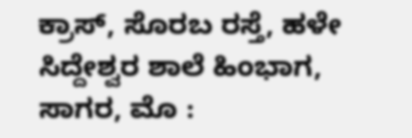ಕ್ರಾಸ್, ಸೊರಬ ರಸ್ತೆ, ಹಳೇ ಸಿದ್ದೇಶ್ವರ ಶಾಲೆ ಹಿಂಭಾಗ, ಸಾಗರ, ಮೊ :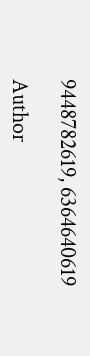9448782619, 6364640619

Author